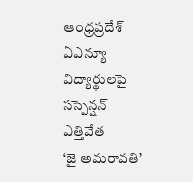ఆంధ్రప్రదేశ్
ఏఎన్యూ విద్యార్థులపై సస్పెన్షన్ ఎత్తివేత
‘జై అమరావతి’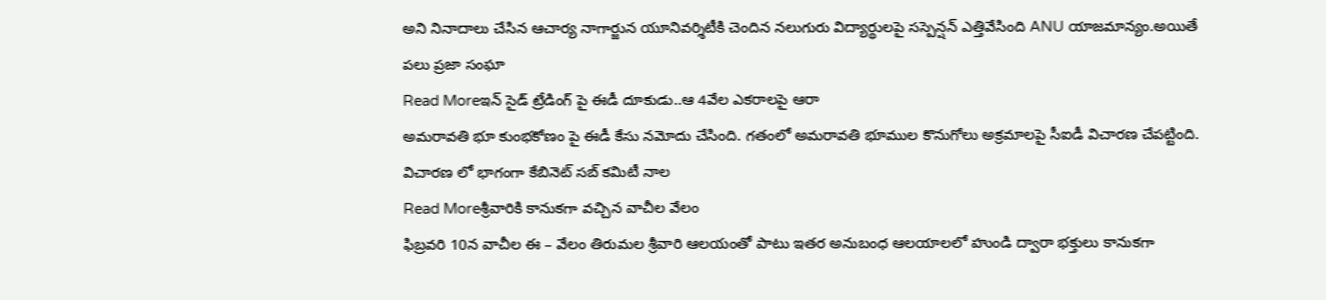అని నినాదాలు చేసిన ఆచార్య నాగార్జున యూనివర్శిటీకి చెందిన నలుగురు విద్యార్థులపై సస్పెన్షన్ ఎత్తివేసింది ANU యాజమాన్యం.అయితే పలు ప్రజా సంఘా
Read Moreఇన్ సైడ్ ట్రేడింగ్ పై ఈడీ దూకుడు..ఆ 4వేల ఎకరాలపై ఆరా
అమరావతి భూ కుంభకోణం పై ఈడీ కేసు నమోదు చేసింది. గతంలో అమరావతి భూముల కొనుగోలు అక్రమాలపై సీఐడీ విచారణ చేపట్టింది. విచారణ లో భాగంగా కేబినెట్ సబ్ కమిటీ నాల
Read Moreశ్రీవారికి కానుకగా వచ్చిన వాచీల వేలం
ఫిబ్రవరి 10న వాచీల ఈ – వేలం తిరుమల శ్రీవారి ఆలయంతో పాటు ఇతర అనుబంధ ఆలయాలలో హుండి ద్వారా భక్తులు కానుకగా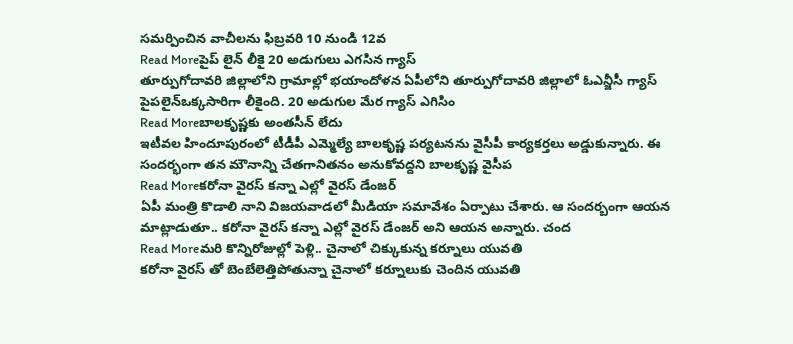సమర్పించిన వాచీలను ఫిబ్రవరి 10 నుండి 12వ
Read Moreపైప్ లైన్ లీకై 20 అడుగులు ఎగసిన గ్యాస్
తూర్పుగోదావరి జిల్లాలోని గ్రామాల్లో భయాందోళన ఏపీలోని తూర్పుగోదావరి జిల్లాలో ఓఎన్జీసీ గ్యాస్ పైపలైన్ఒక్కసారిగా లీకైంది. 20 అడుగుల మేర గ్యాస్ ఎగిసిం
Read Moreబాలకృష్ణకు అంతసీన్ లేదు
ఇటీవల హిందూపురంలో టీడీపీ ఎమ్మెల్యే బాలకృష్ణ పర్యటనను వైసీపీ కార్యకర్తలు అడ్డుకున్నారు. ఈ సందర్భంగా తన మౌనాన్ని చేతగానితనం అనుకోవద్దని బాలకృష్ణ వైసీప
Read Moreకరోనా వైరస్ కన్నా ఎల్లో వైరస్ డేంజర్
ఏపీ మంత్రి కొడాలి నాని విజయవాడలో మీడియా సమావేశం ఏర్పాటు చేశారు. ఆ సందర్బంగా ఆయన మాట్లాడుతూ.. కరోనా వైరస్ కన్నా ఎల్లో వైరస్ డేంజర్ అని ఆయన అన్నారు. చంద
Read Moreమరి కొన్నిరోజుల్లో పెళ్లి.. చైనాలో చిక్కుకున్న కర్నూలు యువతి
కరోనా వైరస్ తో బెంబేలెత్తిపోతున్నా చైనాలో కర్నూలుకు చెందిన యువతి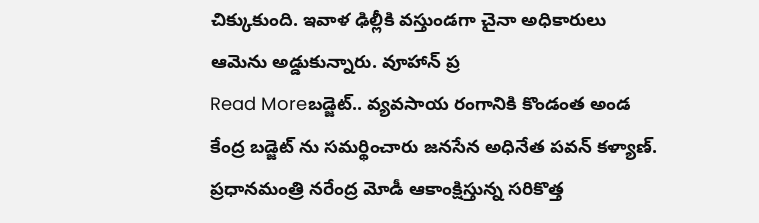చిక్కుకుంది. ఇవాళ ఢిల్లీకి వస్తుండగా చైనా అధికారులు ఆమెను అడ్డుకున్నారు. వూహాన్ ప్ర
Read Moreబడ్జెట్.. వ్యవసాయ రంగానికి కొండంత అండ
కేంద్ర బడ్జెట్ ను సమర్థించారు జనసేన అధినేత పవన్ కళ్యాణ్. ప్రధానమంత్రి నరేంద్ర మోడీ ఆకాంక్షిస్తున్న సరికొత్త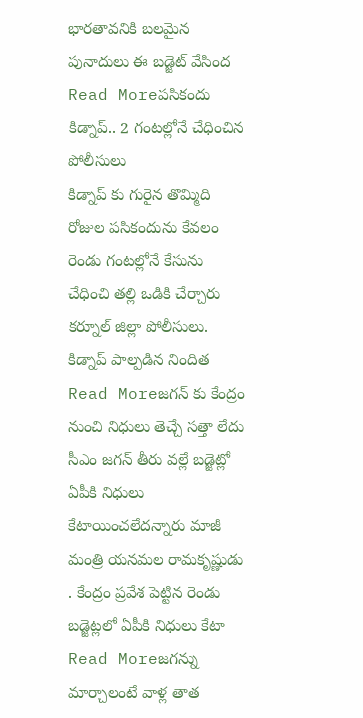భారతావనికి బలమైన పునాదులు ఈ బడ్జెట్ వేసింద
Read Moreపసికందు కిడ్నాప్.. 2 గంటల్లోనే చేధించిన పోలీసులు
కిడ్నాప్ కు గురైన తొమ్మిది రోజుల పసికందును కేవలం రెండు గంటల్లోనే కేసును చేధించి తల్లి ఒడికి చేర్చారు కర్నూల్ జిల్లా పోలీసులు. కిడ్నాప్ పాల్పడిన నిందిత
Read Moreజగన్ కు కేంద్రం నుంచి నిధులు తెచ్చే సత్తా లేదు
సీఎం జగన్ తీరు వల్లే బడ్జెట్లో ఏపీకి నిధులు కేటాయించలేదన్నారు మాజీ మంత్రి యనమల రామకృష్ణుడు . కేంద్రం ప్రవేశ పెట్టిన రెండు బడ్జెట్లలో ఏపీకి నిధులు కేటా
Read Moreజగన్ను మార్చాలంటే వాళ్ల తాత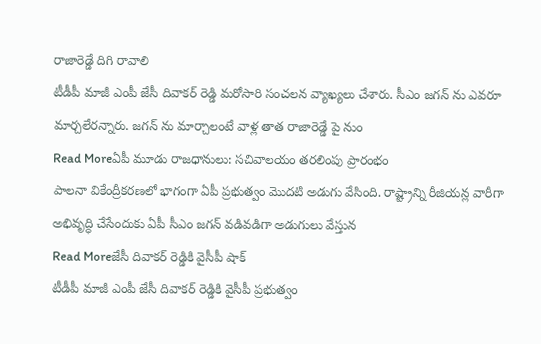రాజారెడ్డే దిగి రావాలి
టీడీపీ మాజీ ఎంపీ జేసీ దివాకర్ రెడ్డి మరోసారి సంచలన వ్యాఖ్యలు చేశారు. సీఎం జగన్ ను ఎవరూ మార్చలేరన్నారు. జగన్ ను మార్చాలంటే వాళ్ల తాత రాజారెడ్డే పై నుం
Read Moreఏపీ మూడు రాజధానులు: సచివాలయం తరలింపు ప్రారంభం
పాలనా వికేంద్రీకరణలో భాగంగా ఏపీ ప్రభుత్వం మొదటి అడుగు వేసింది. రాష్ట్రాన్ని రీజియన్ల వారీగా అభివృద్ధి చేసేందుకు ఏపీ సీఎం జగన్ వడివడిగా అడుగులు వేస్తున
Read Moreజేసీ దివాకర్ రెడ్డికి వైసీపీ షాక్
టీడీపీ మాజీ ఎంపీ జేసీ దివాకర్ రెడ్డికి వైసీపీ ప్రభుత్వం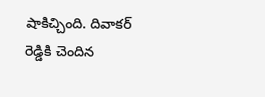షాకిచ్చింది. దివాకర్ రెడ్డికి చెందిన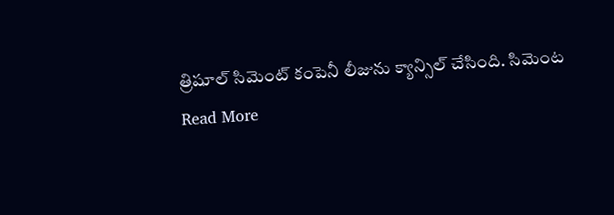త్రిషూల్ సిమెంట్ కంపెనీ లీజును క్యాన్సిల్ చేసింది. సిమెంట
Read More